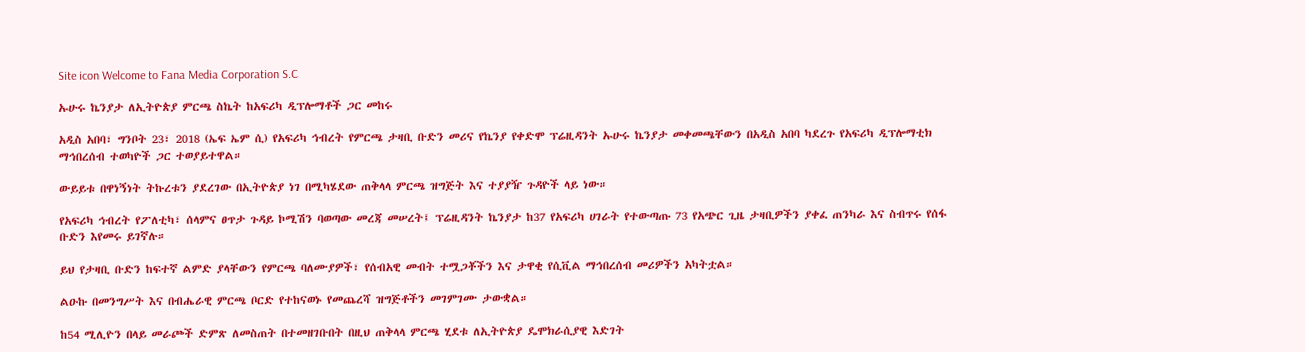Site icon Welcome to Fana Media Corporation S.C

ኡሁሩ ኬንያታ ለኢትዮጵያ ምርጫ ስኬት ከአፍሪካ ዲፕሎማቶች ጋር መከሩ

አዲስ አበባ፣ ግንቦት 23፣ 2018 (ኤፍ ኤም ሲ) የአፍሪካ ኅብረት የምርጫ ታዛቢ ቡድን መሪና የኬንያ የቀድሞ ፕሬዚዳንት ኡሁሩ ኬንያታ መቀመጫቸውን በአዲስ አበባ ካደረጉ የአፍሪካ ዲፕሎማቲክ ማኅበረሰብ ተወካዮች ጋር ተወያይተዋል።

ውይይቱ በዋነኝነት ትኩረቱን ያደረገው በኢትዮጵያ ነገ በሚካሄደው ጠቅላላ ምርጫ ዝግጅት እና ተያያዥ ጉዳዮች ላይ ነው።

የአፍሪካ ኅብረት የፖለቲካ፣ ሰላምና ፀጥታ ጉዳይ ኮሚሽን ባወጣው መረጃ መሠረት፤ ፕሬዚዳንት ኬንያታ ከ37 የአፍሪካ ሀገራት የተውጣጡ 73 የአጭር ጊዜ ታዛቢዎችን ያቀፈ ጠንካራ እና ስብጥሩ የሰፋ ቡድን እየመሩ ይገኛሉ።

ይህ የታዛቢ ቡድን ከፍተኛ ልምድ ያላቸውን የምርጫ ባለሙያዎች፣ የሰብአዊ መብት ተሟጋቾችን እና ታዋቂ የሲቪል ማኅበረሰብ መሪዎችን አካትቷል።

ልዑኩ በመንግሥት እና በብሔራዊ ምርጫ ቦርድ የተከናወኑ የመጨረሻ ዝግጅቶችን መገምገሙ ታውቋል።

ከ54 ሚሊዮን በላይ መራጮች ድምጽ ለመስጠት በተመዘገቡበት በዚህ ጠቅላላ ምርጫ ሂደቱ ለኢትዮጵያ ዴሞክራሲያዊ እድገት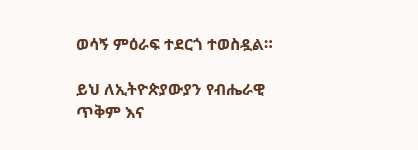ወሳኝ ምዕራፍ ተደርጎ ተወስዷል።

ይህ ለኢትዮጵያውያን የብሔራዊ ጥቅም እና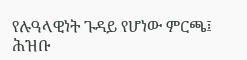የሉዓላዊነት ጉዳይ የሆነው ምርጫ፤ ሕዝቡ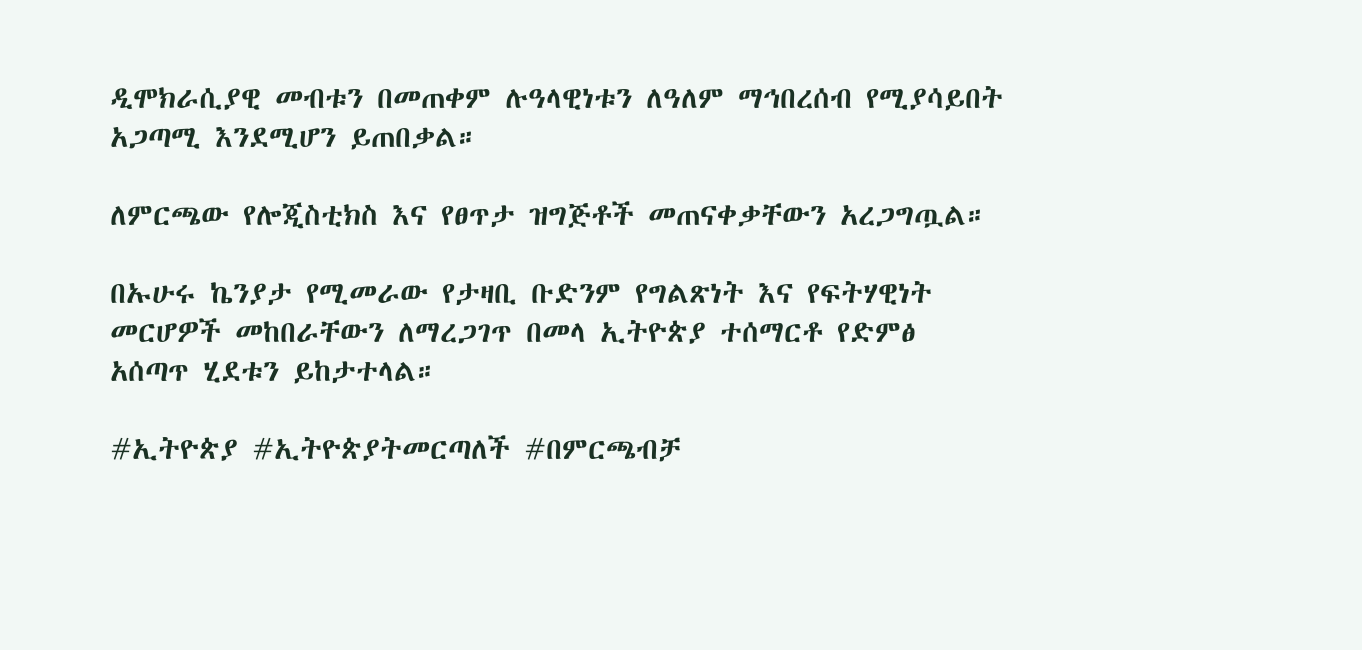ዲሞክራሲያዊ መብቱን በመጠቀም ሉዓላዊነቱን ለዓለም ማኅበረሰብ የሚያሳይበት አጋጣሚ እንደሚሆን ይጠበቃል።

ለምርጫው የሎጂስቲክስ እና የፀጥታ ዝግጅቶች መጠናቀቃቸውን አረጋግጧል።

በኡሁሩ ኬንያታ የሚመራው የታዛቢ ቡድንም የግልጽነት እና የፍትሃዊነት መርሆዎች መከበራቸውን ለማረጋገጥ በመላ ኢትዮጵያ ተሰማርቶ የድምፅ አሰጣጥ ሂደቱን ይከታተላል።

#ኢትዮጵያ #ኢትዮጵያትመርጣለች #በምርጫብቻ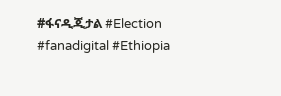#ፋናዲጂታል #Election #fanadigital #Ethiopia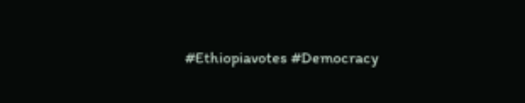#Ethiopiavotes #Democracy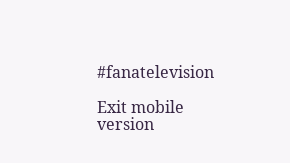#fanatelevision

Exit mobile version